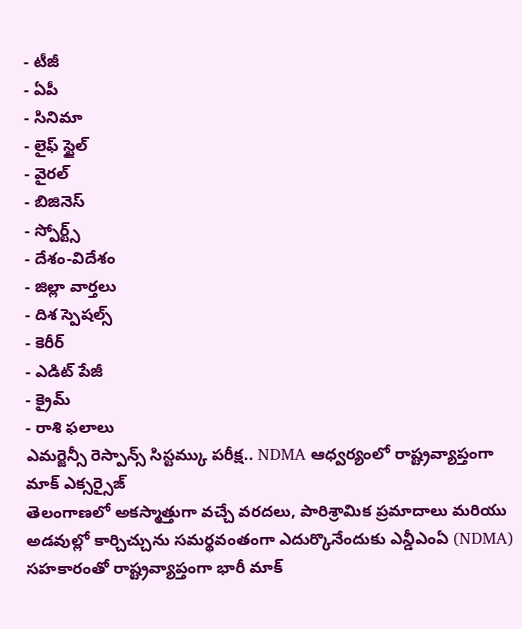- టీజీ
- ఏపీ
- సినిమా
- లైఫ్ స్టైల్
- వైరల్
- బిజినెస్
- స్పోర్ట్స్
- దేశం-విదేశం
- జిల్లా వార్తలు
- దిశ స్పెషల్స్
- కెరీర్
- ఎడిట్ పేజీ
- క్రైమ్
- రాశి ఫలాలు
ఎమర్జెన్సీ రెస్పాన్స్ సిస్టమ్కు పరీక్ష.. NDMA ఆధ్వర్యంలో రాష్ట్రవ్యాప్తంగా మాక్ ఎక్సర్సైజ్
తెలంగాణలో అకస్మాత్తుగా వచ్చే వరదలు, పారిశ్రామిక ప్రమాదాలు మరియు అడవుల్లో కార్చిచ్చును సమర్థవంతంగా ఎదుర్కొనేందుకు ఎన్డీఎంఏ (NDMA) సహకారంతో రాష్ట్రవ్యాప్తంగా భారీ మాక్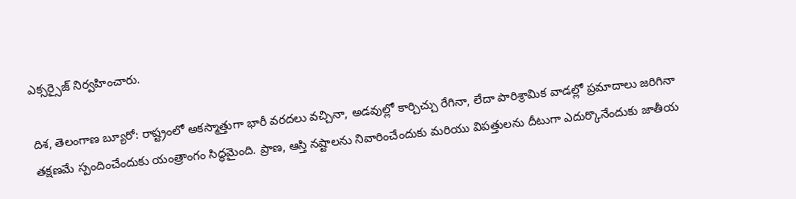ఎక్సర్సైజ్ నిర్వహించారు.

దిశ, తెలంగాణ బ్యూరో: రాష్ట్రంలో అకస్మాత్తుగా భారీ వరదలు వచ్చినా, అడవుల్లో కార్చిచ్చు రేగినా, లేదా పారిశ్రామిక వాడల్లో ప్రమాదాలు జరిగినా తక్షణమే స్పందించేందుకు యంత్రాంగం సిద్ధమైంది. ప్రాణ, ఆస్తి నష్టాలను నివారించేందుకు మరియు విపత్తులను దీటుగా ఎదుర్కొనేందుకు జాతీయ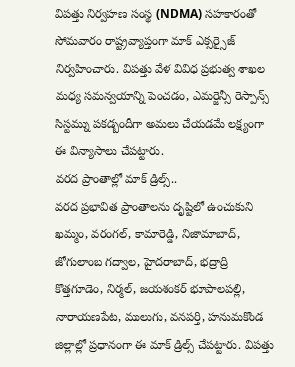విపత్తు నిర్వహణ సంస్థ (NDMA) సహకారంతో సోమవారం రాష్ట్రవ్యాప్తంగా మాక్ ఎక్సర్సైజ్ నిర్వహించారు. విపత్తు వేళ వివిధ ప్రభుత్వ శాఖల మధ్య సమన్వయాన్ని పెంచడం, ఎమర్జెన్సీ రెస్పాన్స్ సిస్టమ్ను పకడ్బందీగా అమలు చేయడమే లక్ష్యంగా ఈ విన్యాసాలు చేపట్టారు.
వరద ప్రాంతాల్లో మాక్ డ్రిల్స్..
వరద ప్రభావిత ప్రాంతాలను దృష్టిలో ఉంచుకుని ఖమ్మం, వరంగల్, కామారెడ్డి, నిజామాబాద్, జోగులాంబ గద్వాల, హైదరాబాద్, భద్రాద్రి కొత్తగూడెం, నిర్మల్, జయశంకర్ భూపాలపల్లి, నారాయణపేట, ములుగు, వనపర్తి, హనుమకొండ జిల్లాల్లో ప్రధానంగా ఈ మాక్ డ్రిల్స్ చేపట్టారు. విపత్తు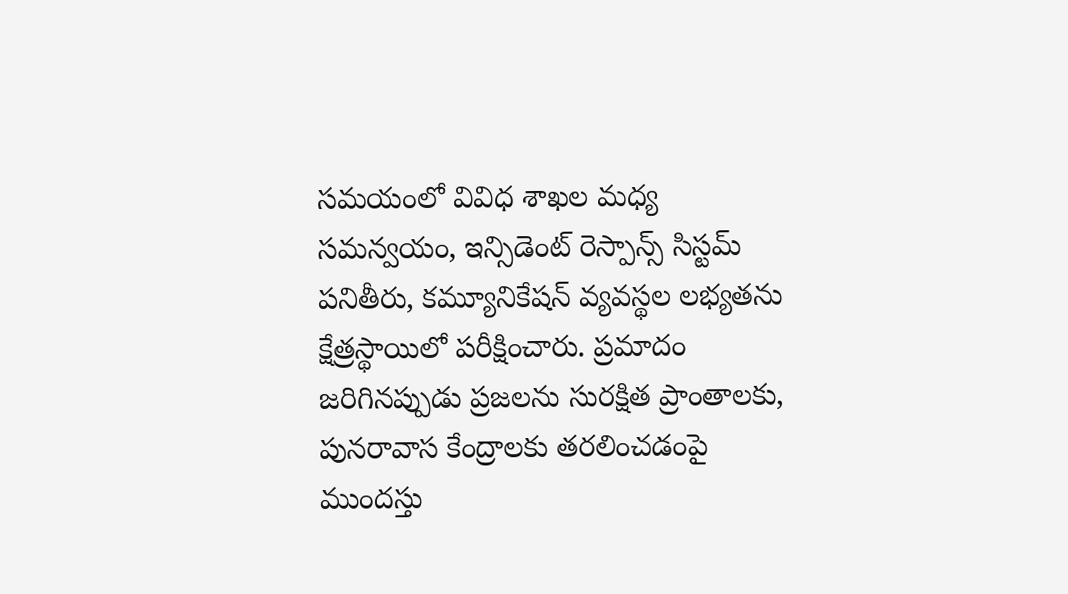సమయంలో వివిధ శాఖల మధ్య సమన్వయం, ఇన్సిడెంట్ రెస్పాన్స్ సిస్టమ్ పనితీరు, కమ్యూనికేషన్ వ్యవస్థల లభ్యతను క్షేత్రస్థాయిలో పరీక్షించారు. ప్రమాదం జరిగినప్పుడు ప్రజలను సురక్షిత ప్రాంతాలకు, పునరావాస కేంద్రాలకు తరలించడంపై ముందస్తు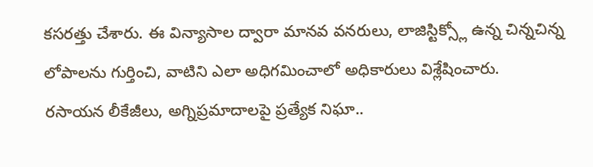కసరత్తు చేశారు. ఈ విన్యాసాల ద్వారా మానవ వనరులు, లాజిస్టిక్స్లో ఉన్న చిన్నచిన్న లోపాలను గుర్తించి, వాటిని ఎలా అధిగమించాలో అధికారులు విశ్లేషించారు.
రసాయన లీకేజీలు, అగ్నిప్రమాదాలపై ప్రత్యేక నిఘా..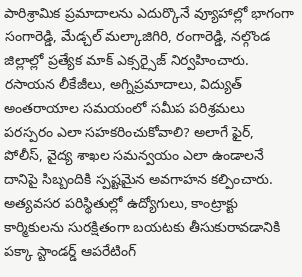పారిశ్రామిక ప్రమాదాలను ఎదుర్కొనే వ్యూహాల్లో భాగంగా సంగారెడ్డి, మేడ్చల్ మల్కాజిగిరి, రంగారెడ్డి, నల్గొండ జిల్లాల్లో ప్రత్యేక మాక్ ఎక్సర్సైజ్ నిర్వహించారు. రసాయన లీకేజీలు, అగ్నిప్రమాదాలు, విద్యుత్ అంతరాయాల సమయంలో సమీప పరిశ్రమలు పరస్పరం ఎలా సహకరించుకోవాలి? అలాగే ఫైర్, పోలీస్, వైద్య శాఖల సమన్వయం ఎలా ఉండాలనే దానిపై సిబ్బందికి స్పష్టమైన అవగాహన కల్పించారు. అత్యవసర పరిస్థితుల్లో ఉద్యోగులు, కాంట్రాక్టు కార్మికులను సురక్షితంగా బయటకు తీసుకురావడానికి పక్కా స్టాండర్డ్ ఆపరేటింగ్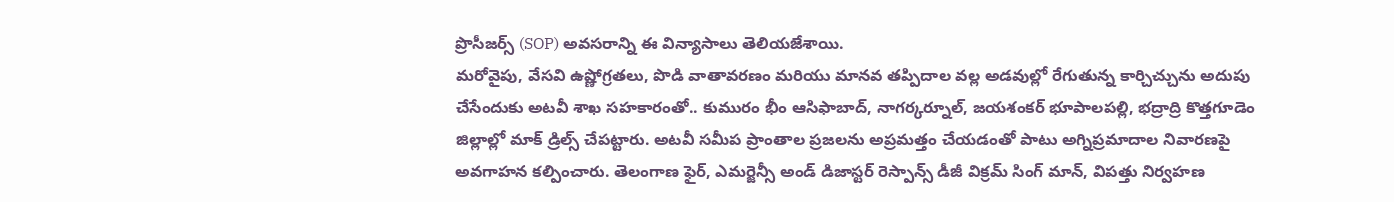ప్రొసీజర్స్ (SOP) అవసరాన్ని ఈ విన్యాసాలు తెలియజేశాయి.
మరోవైపు, వేసవి ఉష్ణోగ్రతలు, పొడి వాతావరణం మరియు మానవ తప్పిదాల వల్ల అడవుల్లో రేగుతున్న కార్చిచ్చును అదుపు చేసేందుకు అటవీ శాఖ సహకారంతో.. కుమురం భీం ఆసిఫాబాద్, నాగర్కర్నూల్, జయశంకర్ భూపాలపల్లి, భద్రాద్రి కొత్తగూడెం జిల్లాల్లో మాక్ డ్రిల్స్ చేపట్టారు. అటవీ సమీప ప్రాంతాల ప్రజలను అప్రమత్తం చేయడంతో పాటు అగ్నిప్రమాదాల నివారణపై అవగాహన కల్పించారు. తెలంగాణ ఫైర్, ఎమర్జెన్సీ అండ్ డిజాస్టర్ రెస్పాన్స్ డీజీ విక్రమ్ సింగ్ మాన్, విపత్తు నిర్వహణ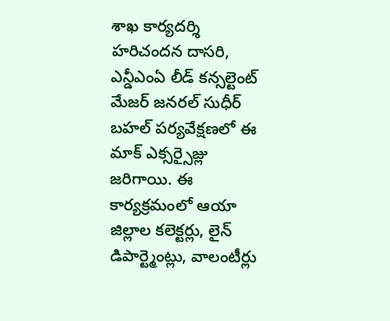శాఖ కార్యదర్శి హరిచందన దాసరి, ఎన్డీఎంఏ లీడ్ కన్సల్టెంట్ మేజర్ జనరల్ సుధీర్ బహల్ పర్యవేక్షణలో ఈ మాక్ ఎక్సర్సైజ్లు జరిగాయి. ఈ కార్యక్రమంలో ఆయా జిల్లాల కలెక్టర్లు, లైన్ డిపార్ట్మెంట్లు, వాలంటీర్లు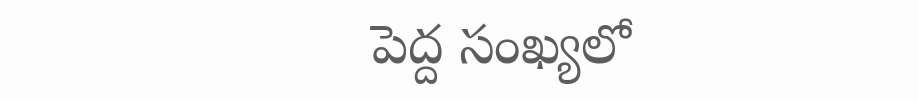పెద్ద సంఖ్యలో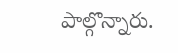పాల్గొన్నారు.